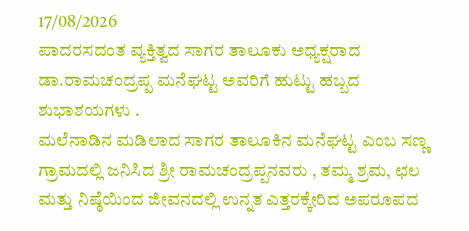17/08/2026
ಪಾದರಸದಂತ ವ್ಯಕ್ತಿತ್ವದ ಸಾಗರ ತಾಲೂಕು ಅಧ್ಯಕ್ಷರಾದ ಡಾ.ರಾಮಚಂದ್ರಪ್ಪ ಮನೆಘಟ್ಟ ಅವರಿಗೆ ಹುಟ್ಟು ಹಬ್ಬದ ಶುಭಾಶಯಗಳು .
ಮಲೆನಾಡಿನ ಮಡಿಲಾದ ಸಾಗರ ತಾಲೂಕಿನ ಮನೆಘಟ್ಟ ಎಂಬ ಸಣ್ಣ ಗ್ರಾಮದಲ್ಲಿ ಜನಿಸಿದ ಶ್ರೀ ರಾಮಚಂದ್ರಪ್ಪನವರು , ತಮ್ಮ ಶ್ರಮ, ಛಲ ಮತ್ತು ನಿಷ್ಠೆಯಿಂದ ಜೀವನದಲ್ಲಿ ಉನ್ನತ ಎತ್ತರಕ್ಕೇರಿದ ಅಪರೂಪದ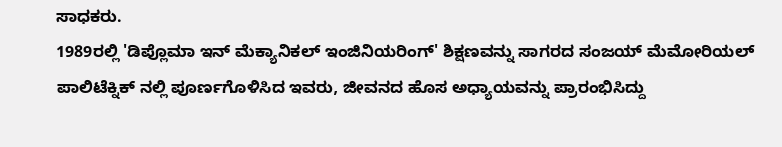ಸಾಧಕರು.
1989ರಲ್ಲಿ 'ಡಿಪ್ಲೊಮಾ ಇನ್ ಮೆಕ್ಯಾನಿಕಲ್ ಇಂಜಿನಿಯರಿಂಗ್' ಶಿಕ್ಷಣವನ್ನು ಸಾಗರದ ಸಂಜಯ್ ಮೆಮೋರಿಯಲ್ ಪಾಲಿಟೆಕ್ನಿಕ್ ನಲ್ಲಿ ಪೂರ್ಣಗೊಳಿಸಿದ ಇವರು, ಜೀವನದ ಹೊಸ ಅಧ್ಯಾಯವನ್ನು ಪ್ರಾರಂಭಿಸಿದ್ದು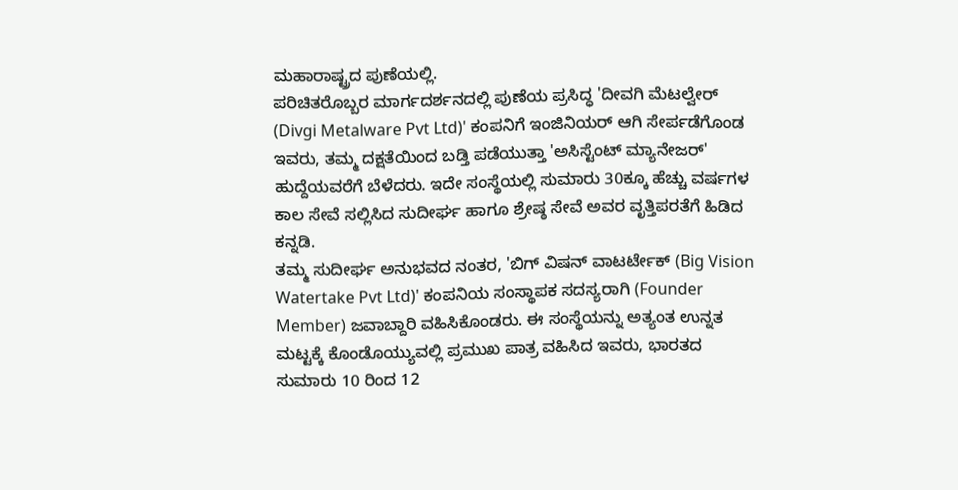ಮಹಾರಾಷ್ಟ್ರದ ಪುಣೆಯಲ್ಲಿ.
ಪರಿಚಿತರೊಬ್ಬರ ಮಾರ್ಗದರ್ಶನದಲ್ಲಿ ಪುಣೆಯ ಪ್ರಸಿದ್ಧ 'ದೀವಗಿ ಮೆಟಲ್ವೇರ್ (Divgi Metalware Pvt Ltd)' ಕಂಪನಿಗೆ ಇಂಜಿನಿಯರ್ ಆಗಿ ಸೇರ್ಪಡೆಗೊಂಡ ಇವರು, ತಮ್ಮ ದಕ್ಷತೆಯಿಂದ ಬಡ್ತಿ ಪಡೆಯುತ್ತಾ 'ಅಸಿಸ್ಟೆಂಟ್ ಮ್ಯಾನೇಜರ್' ಹುದ್ದೆಯವರೆಗೆ ಬೆಳೆದರು. ಇದೇ ಸಂಸ್ಥೆಯಲ್ಲಿ ಸುಮಾರು 30ಕ್ಕೂ ಹೆಚ್ಚು ವರ್ಷಗಳ ಕಾಲ ಸೇವೆ ಸಲ್ಲಿಸಿದ ಸುದೀರ್ಘ ಹಾಗೂ ಶ್ರೇಷ್ಠ ಸೇವೆ ಅವರ ವೃತ್ತಿಪರತೆಗೆ ಹಿಡಿದ ಕನ್ನಡಿ.
ತಮ್ಮ ಸುದೀರ್ಘ ಅನುಭವದ ನಂತರ, 'ಬಿಗ್ ವಿಷನ್ ವಾಟರ್ಟೇಕ್ (Big Vision Watertake Pvt Ltd)' ಕಂಪನಿಯ ಸಂಸ್ಥಾಪಕ ಸದಸ್ಯರಾಗಿ (Founder Member) ಜವಾಬ್ದಾರಿ ವಹಿಸಿಕೊಂಡರು. ಈ ಸಂಸ್ಥೆಯನ್ನು ಅತ್ಯಂತ ಉನ್ನತ ಮಟ್ಟಕ್ಕೆ ಕೊಂಡೊಯ್ಯುವಲ್ಲಿ ಪ್ರಮುಖ ಪಾತ್ರ ವಹಿಸಿದ ಇವರು, ಭಾರತದ ಸುಮಾರು 10 ರಿಂದ 12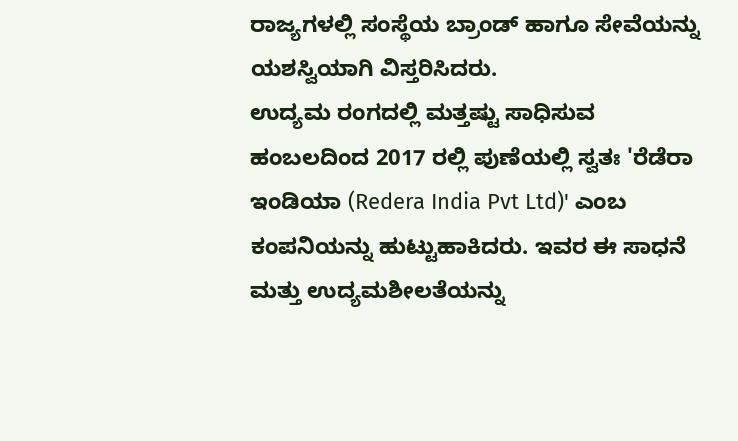ರಾಜ್ಯಗಳಲ್ಲಿ ಸಂಸ್ಥೆಯ ಬ್ರಾಂಡ್ ಹಾಗೂ ಸೇವೆಯನ್ನು ಯಶಸ್ವಿಯಾಗಿ ವಿಸ್ತರಿಸಿದರು.
ಉದ್ಯಮ ರಂಗದಲ್ಲಿ ಮತ್ತಷ್ಟು ಸಾಧಿಸುವ ಹಂಬಲದಿಂದ 2017 ರಲ್ಲಿ ಪುಣೆಯಲ್ಲಿ ಸ್ವತಃ 'ರೆಡೆರಾ ಇಂಡಿಯಾ (Redera India Pvt Ltd)' ಎಂಬ ಕಂಪನಿಯನ್ನು ಹುಟ್ಟುಹಾಕಿದರು. ಇವರ ಈ ಸಾಧನೆ ಮತ್ತು ಉದ್ಯಮಶೀಲತೆಯನ್ನು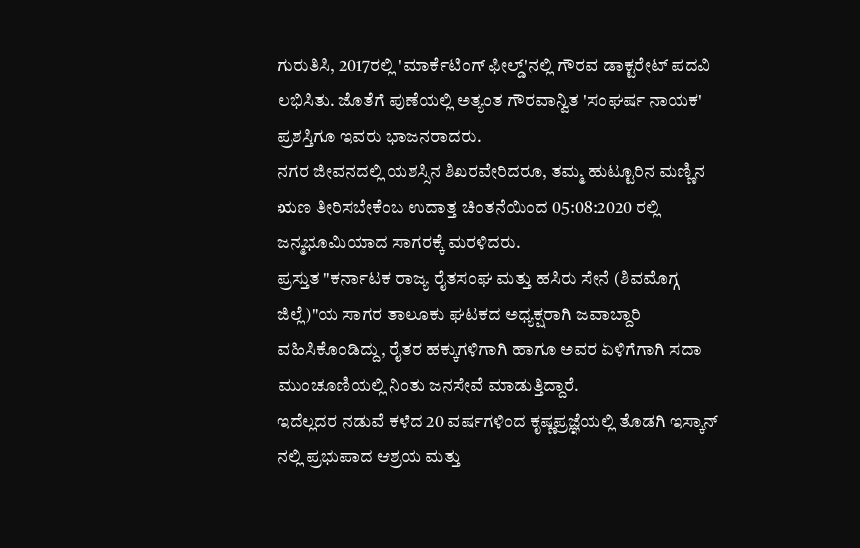ಗುರುತಿಸಿ, 2017ರಲ್ಲಿ 'ಮಾರ್ಕೆಟಿಂಗ್ ಫೀಲ್ಡ್'ನಲ್ಲಿ ಗೌರವ ಡಾಕ್ಟರೇಟ್ ಪದವಿ ಲಭಿಸಿತು. ಜೊತೆಗೆ ಪುಣೆಯಲ್ಲಿ ಅತ್ಯಂತ ಗೌರವಾನ್ವಿತ 'ಸಂಘರ್ಷ ನಾಯಕ' ಪ್ರಶಸ್ತಿಗೂ ಇವರು ಭಾಜನರಾದರು.
ನಗರ ಜೀವನದಲ್ಲಿ ಯಶಸ್ಸಿನ ಶಿಖರವೇರಿದರೂ, ತಮ್ಮ ಹುಟ್ಟೂರಿನ ಮಣ್ಣಿನ ಋಣ ತೀರಿಸಬೇಕೆಂಬ ಉದಾತ್ತ ಚಿಂತನೆಯಿಂದ 05:08:2020 ರಲ್ಲಿ ಜನ್ಮಭೂಮಿಯಾದ ಸಾಗರಕ್ಕೆ ಮರಳಿದರು.
ಪ್ರಸ್ತುತ "ಕರ್ನಾಟಕ ರಾಜ್ಯ ರೈತಸಂಘ ಮತ್ತು ಹಸಿರು ಸೇನೆ (ಶಿವಮೊಗ್ಗ ಜಿಲ್ಲೆ)"ಯ ಸಾಗರ ತಾಲೂಕು ಘಟಕದ ಅಧ್ಯಕ್ಷರಾಗಿ ಜವಾಬ್ದಾರಿ ವಹಿಸಿಕೊಂಡಿದ್ದು, ರೈತರ ಹಕ್ಕುಗಳಿಗಾಗಿ ಹಾಗೂ ಅವರ ಏಳಿಗೆಗಾಗಿ ಸದಾ ಮುಂಚೂಣಿಯಲ್ಲಿ ನಿಂತು ಜನಸೇವೆ ಮಾಡುತ್ತಿದ್ದಾರೆ.
ಇದೆಲ್ಲದರ ನಡುವೆ ಕಳೆದ 20 ವರ್ಷಗಳಿಂದ ಕೃಷ್ಣಪ್ರಜ್ಞೆಯಲ್ಲಿ ತೊಡಗಿ ಇಸ್ಕಾನ್ ನಲ್ಲಿ ಪ್ರಭುಪಾದ ಆಶ್ರಯ ಮತ್ತು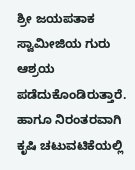ಶ್ರೀ ಜಯಪತಾಕ ಸ್ವಾಮೀಜಿಯ ಗುರು ಆಶ್ರಯ ಪಡೆದುಕೊಂಡಿರುತ್ತಾರೆ. ಹಾಗೂ ನಿರಂತರವಾಗಿ ಕೃಷಿ ಚಟುವಟಿಕೆಯಲ್ಲಿ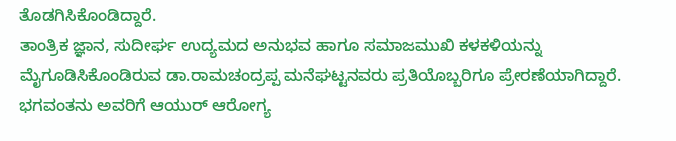ತೊಡಗಿಸಿಕೊಂಡಿದ್ದಾರೆ.
ತಾಂತ್ರಿಕ ಜ್ಞಾನ, ಸುದೀರ್ಘ ಉದ್ಯಮದ ಅನುಭವ ಹಾಗೂ ಸಮಾಜಮುಖಿ ಕಳಕಳಿಯನ್ನು ಮೈಗೂಡಿಸಿಕೊಂಡಿರುವ ಡಾ.ರಾಮಚಂದ್ರಪ್ಪ ಮನೆಘಟ್ಟನವರು ಪ್ರತಿಯೊಬ್ಬರಿಗೂ ಪ್ರೇರಣೆಯಾಗಿದ್ದಾರೆ.
ಭಗವಂತನು ಅವರಿಗೆ ಆಯುರ್ ಆರೋಗ್ಯ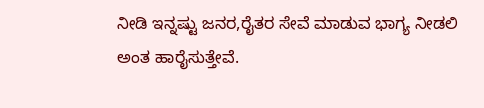ನೀಡಿ ಇನ್ನಷ್ಟು ಜನರ,ರೈತರ ಸೇವೆ ಮಾಡುವ ಭಾಗ್ಯ ನೀಡಲಿ ಅಂತ ಹಾರೈಸುತ್ತೇವೆ.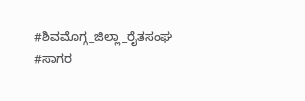#ಶಿವಮೊಗ್ಗ_ಜಿಲ್ಲಾ_ರೈತಸಂಘ
#ಸಾಗರ